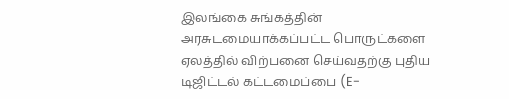இலங்கை சுங்கத்தின் அரசுடமையாக்கப்பட்ட பொருட்களை ஏலத்தில் விற்பனை செய்வதற்கு புதிய டிஜிட்டல் கட்டமைப்பை (E-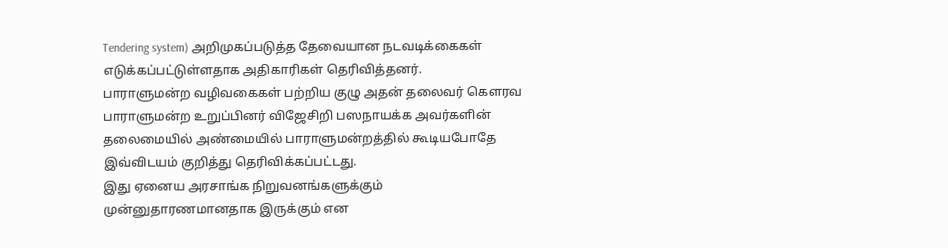Tendering system) அறிமுகப்படுத்த தேவையான நடவடிக்கைகள் எடுக்கப்பட்டுள்ளதாக அதிகாரிகள் தெரிவித்தனர்.
பாராளுமன்ற வழிவகைகள் பற்றிய குழு அதன் தலைவர் கௌரவ பாராளுமன்ற உறுப்பினர் விஜேசிறி பஸநாயக்க அவர்களின் தலைமையில் அண்மையில் பாராளுமன்றத்தில் கூடியபோதே இவ்விடயம் குறித்து தெரிவிக்கப்பட்டது.
இது ஏனைய அரசாங்க நிறுவனங்களுக்கும் முன்னுதாரணமானதாக இருக்கும் என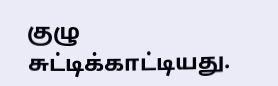குழு சுட்டிக்காட்டியது.